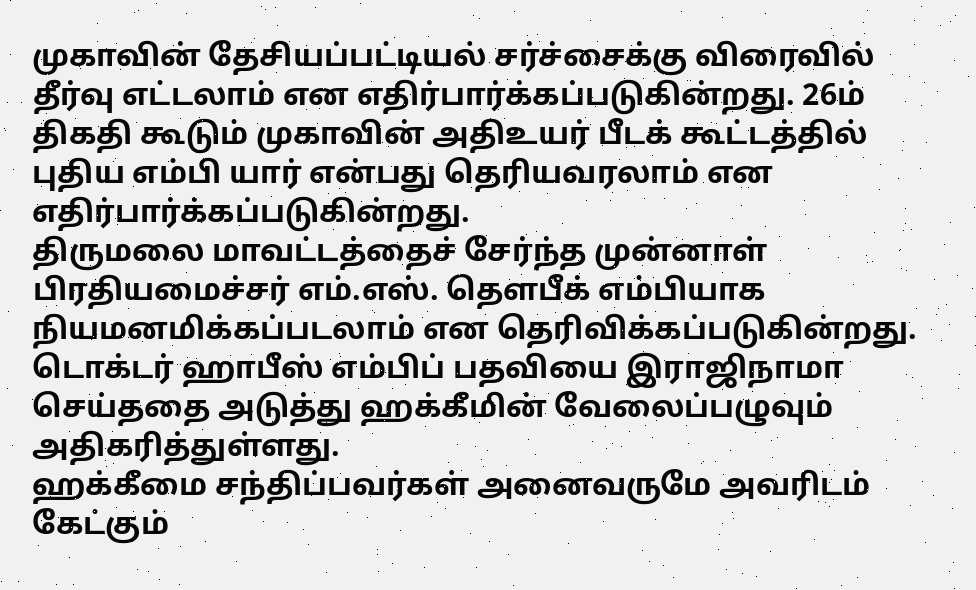முகாவின் தேசியப்பட்டியல் சர்ச்சைக்கு விரைவில் தீர்வு எட்டலாம் என எதிர்பார்க்கப்படுகின்றது. 26ம் திகதி கூடும் முகாவின் அதிஉயர் பீடக் கூட்டத்தில் புதிய எம்பி யார் என்பது தெரியவரலாம் என எதிர்பார்க்கப்படுகின்றது.
திருமலை மாவட்டத்தைச் சேர்ந்த முன்னாள் பிரதியமைச்சர் எம்.எஸ். தௌபீக் எம்பியாக நியமனமிக்கப்படலாம் என தெரிவிக்கப்படுகின்றது.
டொக்டர் ஹாபீஸ் எம்பிப் பதவியை இராஜிநாமா செய்ததை அடுத்து ஹக்கீமின் வேலைப்பழுவும் அதிகரித்துள்ளது.
ஹக்கீமை சந்திப்பவர்கள் அனைவருமே அவரிடம் கேட்கும்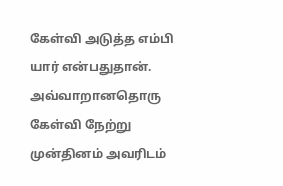கேள்வி அடுத்த எம்பி யார் என்பதுதான். அவ்வாறானதொரு கேள்வி நேற்று முன்தினம் அவரிடம்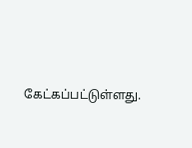கேட்கப்பட்டுள்ளது.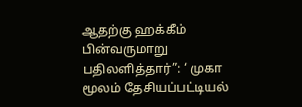ஆதற்கு ஹக்கீம் பின்வருமாறு பதிலளித்தார்”: ‘ முகா மூலம் தேசியப்பட்டியல்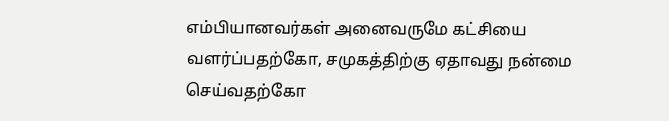எம்பியானவர்கள் அனைவருமே கட்சியை வளர்ப்பதற்கோ, சமுகத்திற்கு ஏதாவது நன்மை செய்வதற்கோ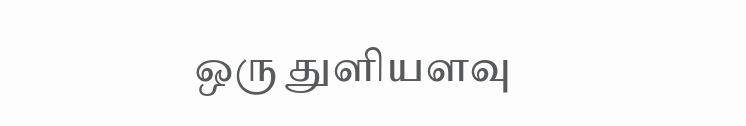ஒரு துளியளவு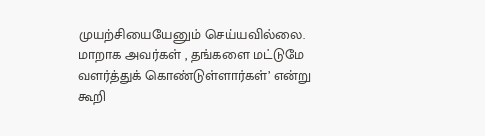முயற்சியையேனும் செய்யவில்லை. மாறாக அவர்கள் , தங்களை மட்டுமே வளர்த்துக் கொண்டுள்ளார்கள்’ என்று கூறி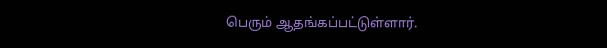பெரும் ஆதங்கப்பட்டுள்ளார்.